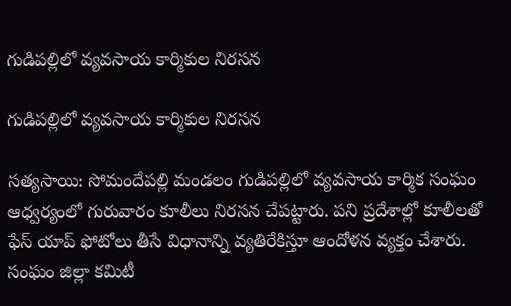గుడిపల్లిలో వ్యవసాయ కార్మికుల నిరసన

గుడిపల్లిలో వ్యవసాయ కార్మికుల నిరసన

సత్యసాయి: సోమందేపల్లి మండలం గుడిపల్లిలో వ్యవసాయ కార్మిక సంఘం ఆధ్వర్యంలో గురువారం కూలీలు నిరసన చేపట్టారు. పని ప్రదేశాల్లో కూలీలతో ఫేస్ యాప్ ఫోటోలు తీసే విధానాన్ని వ్యతిరేకిస్తూ ఆందోళన వ్యక్తం చేశారు. సంఘం జిల్లా కమిటీ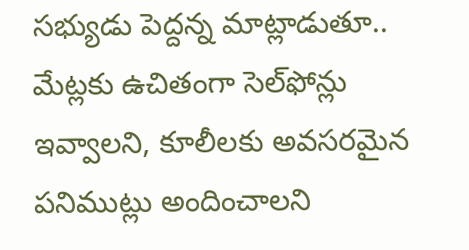సభ్యుడు పెద్దన్న మాట్లాడుతూ.. మేట్లకు ఉచితంగా సెల్‌ఫోన్లు ఇవ్వాలని, కూలీలకు అవసరమైన పనిముట్లు అందించాలని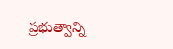ప్రభుత్వాన్ని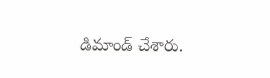డిమాండ్ చేశారు.